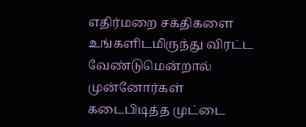எதிர்மறை சக்திகளை உங்களிடமிருந்து விரட்ட வேண்டுமென்றால் முன்னோர்கள் கடைபிடித்த முட்டை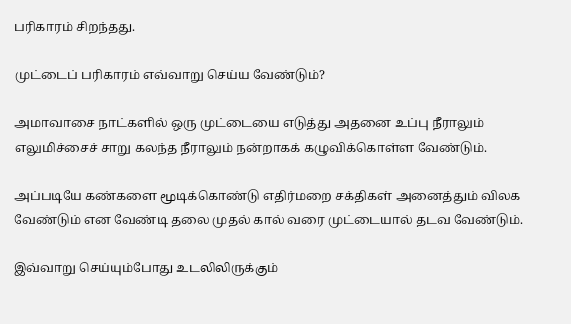பரிகாரம் சிறந்தது.

முட்டைப் பரிகாரம் எவ்வாறு செய்ய வேண்டும்?

அமாவாசை நாட்களில் ஒரு முட்டையை எடுத்து அதனை உப்பு நீராலும் எலுமிச்சைச் சாறு கலந்த நீராலும் நன்றாகக் கழுவிக்கொள்ள வேண்டும்.

அப்படியே கண்களை மூடிக்கொண்டு எதிர்மறை சக்திகள் அனைத்தும் விலக வேண்டும் என வேண்டி தலை முதல் கால் வரை முட்டையால் தடவ வேண்டும்.

இவ்வாறு செய்யும்போது உடலிலிருக்கும்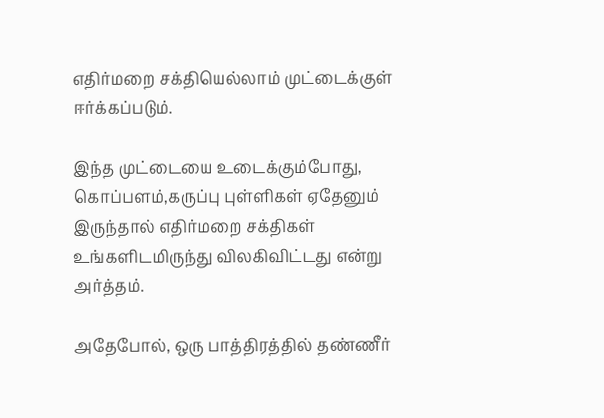எதிர்மறை சக்தியெல்லாம் முட்டைக்குள் ஈர்க்கப்படும்.

இந்த முட்டையை உடைக்கும்போது, கொப்பளம்,கருப்பு புள்ளிகள் ஏதேனும் இருந்தால் எதிர்மறை சக்திகள் உங்களிடமிருந்து விலகிவிட்டது என்று அர்த்தம்.

அதேபோல், ஒரு பாத்திரத்தில் தண்ணீர்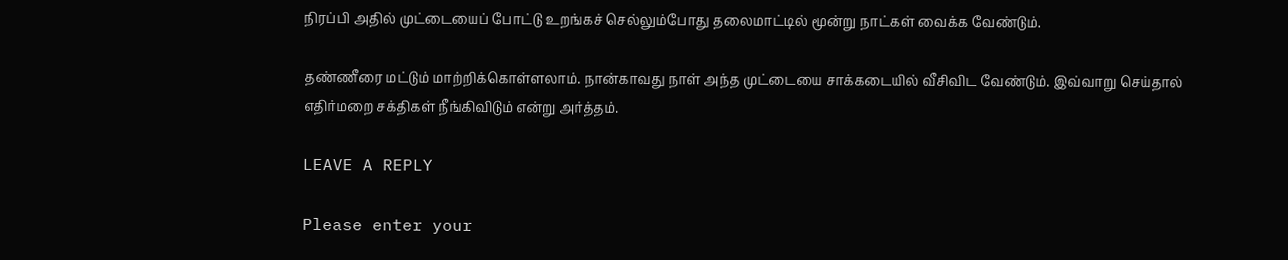நிரப்பி அதில் முட்டையைப் போட்டு உறங்கச் செல்லும்போது தலைமாட்டில் மூன்று நாட்கள் வைக்க வேண்டும்.

தண்ணீரை மட்டும் மாற்றிக்கொள்ளலாம். நான்காவது நாள் அந்த முட்டையை சாக்கடையில் வீசிவிட வேண்டும். இவ்வாறு செய்தால் எதிர்மறை சக்திகள் நீங்கிவிடும் என்று அர்த்தம்.

LEAVE A REPLY

Please enter your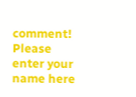comment!
Please enter your name here